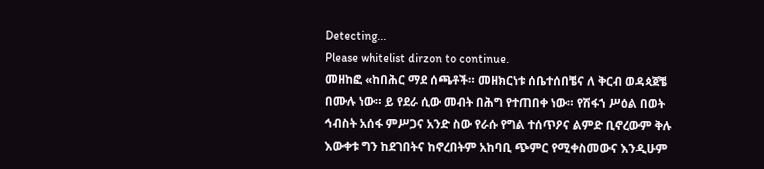Detecting...
Please whitelist dirzon to continue.
መዘከፎ «ከበሕር ማደ ሰጫቶች። መዘክርነቱ ሰቤተሰበቼና ለ ቅርብ ወዳጳጀቼ በሙሉ ነው። ይ የደራ ሲው መብት በሕግ የተጠበቀ ነው። የሽፋኀ ሥዕል በወት ኅብስት አሰፋ ምሥጋና አንድ ስው የራሱ የግል ተሰጥዖና ልምድ ቢኖረውም ቅሉ እውቀቱ ግን ከደገበትና ከኖረበትም አከባቢ ጭምር የሚቀስመውና እንዲሁም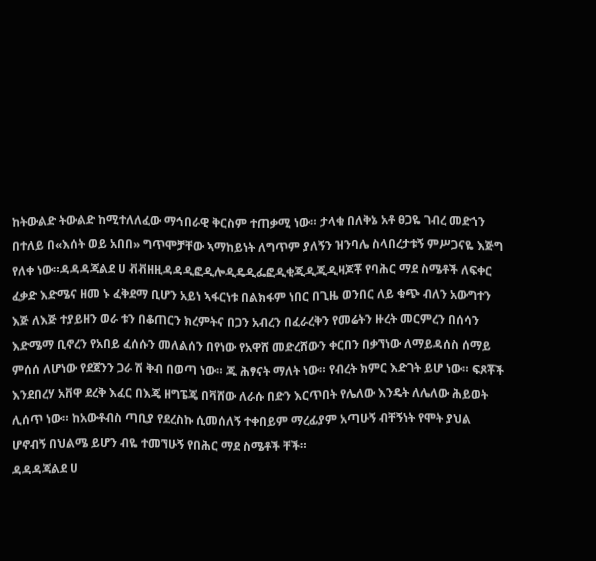ከትውልድ ትውልድ ከሚተለለፈው ማኅበራዊ ቅርስም ተጠቃሚ ነው። ታላቁ በለቅኔ አቶ ፀጋዬ ገብረ መድኀን በተለይ በ«እሰት ወይ አበበ» ግጥሞቻቸው ኣማከይነት ለግጥም ያለኝን ዝንባሌ ስላበረታቱኝ ምሥጋናዬ እጅግ የለቀ ነው።ዳዳዳጃልደ ሀ ቭቭዘዚዳዳዲፎዲሎዲዴዲፌፎዲቂጂዲጂዲዛጆቾ የባሕር ማደ ስሜቶች ለፍቀር ፈቃድ እድሜና ዘመ ኑ ፈቅደማ ቢሆን አይነ ኣፋርነቱ በልክፋም ነበር በጊዜ ወንበር ለይ ቁጭ ብለን አውግተን እጅ ለእጅ ተያይዘን ወራ ቱን በቆጠርን ክረምትና በጋን አብረን በፈራረቅን የመሬትን ዙረት መርምረን በሰሳን እድሜማ ቢኖረን የአበይ ፈሰሱን መለልሰን በየነው የአዋሸ መድረሸውን ቀርበን በቃኘነው ለማይዳሰስ ሰማይ ምሰሰ ለሆነው የደጀንን ጋራ ሽ ቅብ በወጣ ነው። ጁ ሕፃናት ማለት ነው። የብረት ክምር እድገት ይሆ ነው። ፍጾቾች እንደበረሃ አቨዋ ደረቅ እፈር በእጄ ዘግፔጄ በቫሸው ለራሱ በድን እርጥበት የሌለው እንዴት ለሌለው ሕይወት ሊሰጥ ነው። ከአውቶብስ ጣቢያ የደረስኩ ሲመሰለኝ ተቀበይም ማረፊያም አጣሁኝ ብቸኝነት የሞት ያህል ሆኖብኝ በህልሜ ይሆን ብዬ ተመኘሁኝ የበሕር ማደ ስሜቶች ቸች።
ዳዳዳጃልደ ሀ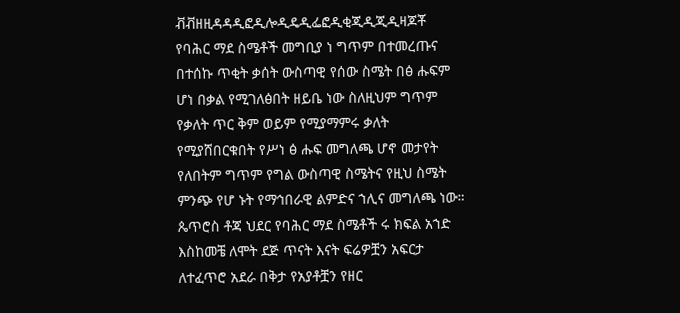ቭቭዘዚዳዳዲፎዲሎዲዴዲፌፎዲቂጂዲጂዲዛጆቾ የባሕር ማደ ስሜቶች መግቢያ ነ ግጥም በተመረጡና በተሰኩ ጥቂት ቃሰት ውስጣዊ የሰው ስሜት በፅ ሑፍም ሆነ በቃል የሚገለፅበት ዘይቤ ነው ስለዚህም ግጥም የቃለት ጥር ቅም ወይም የሚያማምሩ ቃለት የሚያሸበርቁበት የሥነ ፅ ሑፍ መግለጫ ሆኖ መታየት የለበትም ግጥም የግል ውስጣዊ ስሜትና የዚህ ስሜት ምንጭ የሆ ኑት የማኅበራዊ ልምድና ኀሊና መግለጫ ነው። ጴጥሮስ ቶጃ ህደር የባሕር ማደ ስሜቶች ሩ ክፍል አኀድ እስከመቼ ለሞት ደጅ ጥናት እናት ፍሬዎቿን አፍርታ ለተፈጥሮ አደራ በቅታ የአያቶቿን የዘር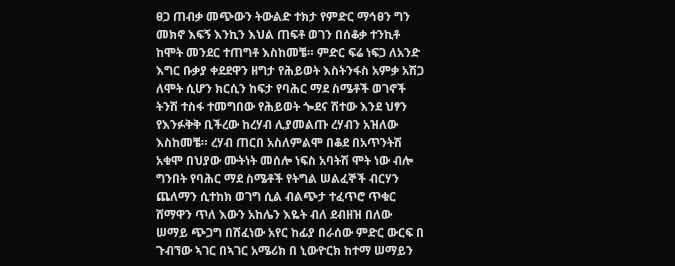ፀጋ ጠብቃ መጭውን ትውልድ ተክታ የምድር ማኅፀን ግን መክኖ እፍኝ እንኪን እህል ጠፍቶ ወገን በሰቆቃ ተንኪቶ ከሞት መንደር ተጠግቶ እስከመቼ። ምድር ፍሬ ነፍጋ ለአንድ እግር ቡቃያ ቀደደዋን ዘግታ የሕይወት እስትንፋስ አምቃ አሽጋ ለሞት ሲሆን ክርሲን ከፍታ የባሕር ማደ ስሜቶች ወገኖች ትንሽ ተስፋ ተመግበው የሕይወት ጐደና ሽተው እንደ ህፃን የእንፉቅቅ ቢችረው ከረሃብ ሊያመልጡ ረሃብን አዝለው እስከመቼ። ረሃብ ጠርበ አስለምልሞ በቆደ በአጥንትሽ አቁሞ በህያው ሙትነት መሰሎ ነፍስ አባትሽ ሞት ነው ብሎ ግንበት የባሕር ማደ ስሜቶች የትግል ሠልፈኞች ብርሃን ጨለማን ሲተከክ ወገግ ሲል ብልጭታ ተፈጥሮ ጥቁር ሸማዋን ጥለ እውን አከሌን እዬት ብለ ደብዘዝ በለው ሠማይ ጭጋግ በሸፈነው አየር ከፊያ በራሰው ምድር ውርፍ በ ጉብኘው ኣገር በኣገር አሜሪክ በ ኒውዮርክ ከተማ ሠማይን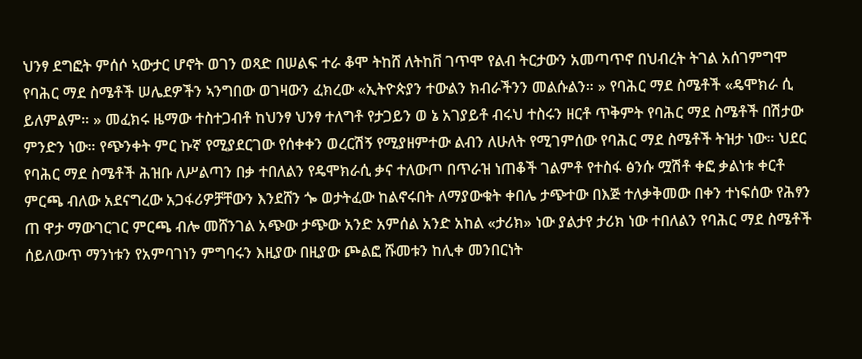ህንፃ ደግፎት ምሰሶ ኣውታር ሆኖት ወገን ወጻድ በሠልፍ ተራ ቆሞ ትከሸ ለትከቨ ገጥሞ የልብ ትርታውን አመጣጥኖ በህብረት ትገል አሰገምግሞ የባሕር ማደ ስሜቶች ሠሌደዎችን ኣንግበው ወገዛውን ፈክረው «ኢትዮጵያን ተውልን ክብራችንን መልሱልን። » የባሕር ማደ ስሜቶች «ዴሞክራ ሲ ይለምልም። » መፈክሩ ዜማው ተስተጋብቶ ከህንፃ ህንፃ ተለግቶ የታጋይን ወ ኔ አገያይቶ ብሩህ ተስሩን ዘርቶ ጥቅምት የባሕር ማደ ስሜቶች በሽታው ምንድን ነው። የጭንቀት ምር ኩኛ የሚያደርገው የሰቀቀን ወረርሽኝ የሚያዘምተው ልብን ለሁለት የሚገምሰው የባሕር ማደ ስሜቶች ትዝታ ነው። ህደር የባሕር ማደ ስሜቶች ሕዝቡ ለሥልጣን በቃ ተበለልን የዴሞክራሲ ቃና ተለውጦ በጥራዝ ነጠቆች ገልምቶ የተስፋ ፅንሱ ሟሽቶ ቀፎ ቃልነቱ ቀርቶ ምርጫ ብለው አደናግረው አጋፋሪዎቻቸውን እንደሸን ጐ ወታትፈው ከልኖሩበት ለማያውቁት ቀበሌ ታጭተው በእጅ ተለቃቅመው በቀን ተነፍሰው የሕፃን ጠ ዋታ ማውገርገር ምርጫ ብሎ መሸንገል አጭው ታጭው አንድ አምሰል አንድ አከል «ታሪክ» ነው ያልታየ ታሪክ ነው ተበለልን የባሕር ማደ ስሜቶች ሰይለውጥ ማንነቱን የአምባገነን ምግባሩን እዚያው በዚያው ጮልፎ ሹመቱን ከሊቀ መንበርነት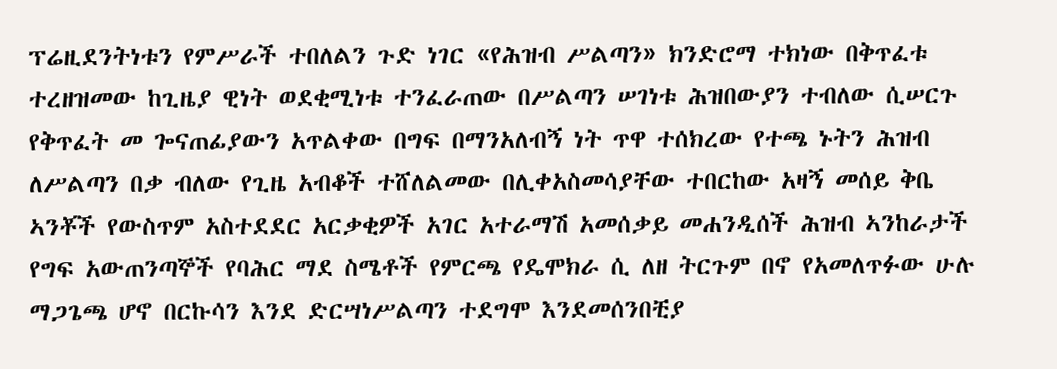ፕሬዚደንትነቱን የምሥራች ተበለልን ጉድ ነገር «የሕዝብ ሥልጣን» ክንድሮማ ተክነው በቅጥፈቱ ተረዘዝመው ከጊዜያ ዊነት ወደቂሚነቱ ተንፈራጠው በሥልጣን ሠገነቱ ሕዝበውያን ተብለው ሲሠርጉ የቅጥፈት መ ጐናጠፊያውን አጥልቀው በግፍ በማንአለብኝ ነት ጥዋ ተሰክረው የተጫ ኑትን ሕዝብ ለሥልጣን በቃ ብለው የጊዜ አብቆች ተሸለልመው በሊቀአስመሳያቸው ተበርከው አዛኝ መሰይ ቅቤ ኣንቾች የውስጥም አስተደደር አርቃቂዎች አገር አተራማሽ አመሰቃይ መሐንዲሰች ሕዝብ ኣንከራታች የግፍ አውጠንጣኞች የባሕር ማደ ስሜቶች የምርጫ የዴሞክራ ሲ ለዘ ትርጉም በኖ የአመለጥፉው ሁሉ ማጋጌጫ ሆኖ በርኩሳን እንደ ድርሣነሥልጣን ተደግሞ እንደመሰንበቺያ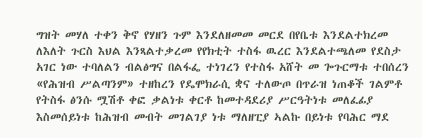ግዝት መሃለ ተቀን ቅኖ የሃዘን ጉም እንደለዘመመ መርደ በየቤቱ እንደልተክረመ ለእለት ጉርስ እህል እንጻልተቃረመ የየክቲት ተስፋ ዉረር እንደልተጫለመ የደስታ አገር ነው ተባለልን ብልፅግና በልፋፌ ተነገረን የተስፋ አሸት መ ጐጉርማቱ ተበሰረን «የሕዝብ ሥልጣንም» ተዘከረን የዴሞክራሲ ቋና ተለውጦ በጥራዝ ነጠቆች ገልምቶ የትስፋ ፅንሱ ሟሽቶ ቀፎ ቃልነቱ ቀርቶ ከመተዳደሪያ ሥርዓትነቱ መለፈፊያ እስመሰይነቱ ከሕዝብ መብት መገልገያ ነቱ ማለዘፒያ ኣልኩ በይነቱ የባሕር ማደ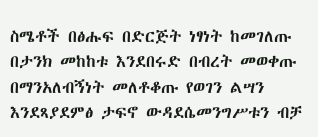ስሜቶች በፅሑፍ በድርጅት ነፃነት ከመገለጡ በታንክ መከከቱ እንደበሩድ በብረት መወቀጡ በማንአለብኝነት መለቶቆጡ የወገን ልሣን እንደጻያደምፅ ታፍኖ ውዳደሴመንግሥቱን ብቻ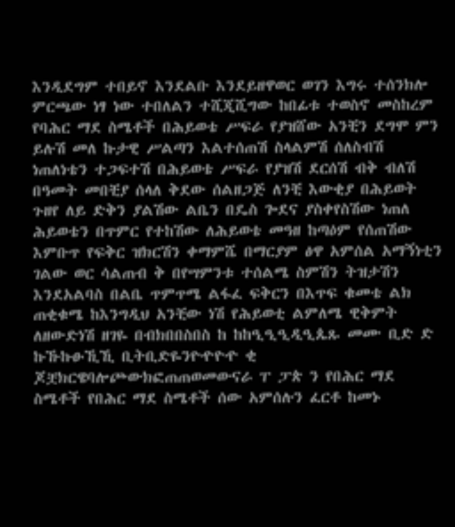እንዲደግም ተበይኖ እንደልቡ እንደይዘዋወር ወገን እግሩ ተሰንክሎ ምርጫው ነፃ ነው ተበለልን ተሺጂሺግው ከበፊቱ ተወስኖ መስከረም የባሕር ማደ ስሜቶች በሕይወቴ ሥፍራ የያዝሸው አንቺን ደግሞ ምን ይሉሽ መለ ኩታዊ ሥልጣን እልተሰጠሽ ስላልምሽ ሰለስብሽ ነጠለነቴን ተጋፍተሽ በሕይወቴ ሥፍራ የያዝሽ ደርሰሽ ብቅ ብለሽ በዓመት መበቺያ ሰላለ ቅደው ሰልዘጋጅ ለንቺ እውቂያ በሕይወት ጉዘየ ለይ ድቅን ያልሽው ልቤን በዴስ ጐደና ያስቀየስሽው ነጠለ ሕይወቴን በጥምር የተከሽው ለሕይወቴ መዓዘ ከጣዕም የሰጠሽው እምቡጥ የፍቅር ዝክርሽን ቀማምሼ በማርያም ፅዋ አምሰል አማኝነቲን ገልው ወር ሳልጠብ ቅ በየሣምንቱ ተሰልሜ ስምሽን ትዝታሽን እንደአልባስ በልቤ ጥምጥሜ ልፋፈ ፍቅርን በእጥፍ ቁመቴ ልክ ጠቂቁሜ ከእንግዲህ አንቺው ነሽ የሕይወቲ ልምለሜ ዊቅምት ለዘውድነሽ ዘገዬ በብክበበስበስ ከ ከከዒዒዒዲዒጴጹ መሙ ቢድ ድ ኩኹኩፁኺኺ ቢትቢድዬንዮዯዮዯ ቂ ጆቿክርዌባሎጮውክፎጠጠወመውናራ ፐ ፓጵ ን የበሕር ማደ ስሜቶች የበሕር ማደ ስሜቶች ሰው አምሰሉን ፈርቶ ከመኑ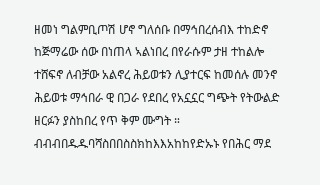ዘመነ ግልምቢጦሽ ሆኖ ግለሰቡ በማኅበረሰብእ ተከድኖ ከጅማሬው ሰው በነጠላ ኣልነበረ በየራሱም ታዘ ተከልሎ ተሸፍኖ ለብቻው አልኖረ ሕይወቱን ሊያተርፍ ከመሰሉ መንኖ ሕይወቱ ማኅበራ ዊ በጋራ የደበረ የአኗኗር ግጭት የትውልድ ዘርፉን ያስከበረ የጥ ቅም ሙግት ። ብብብበዱዱባሻስበበስስክከእእአከከየድኡኑ የበሕር ማደ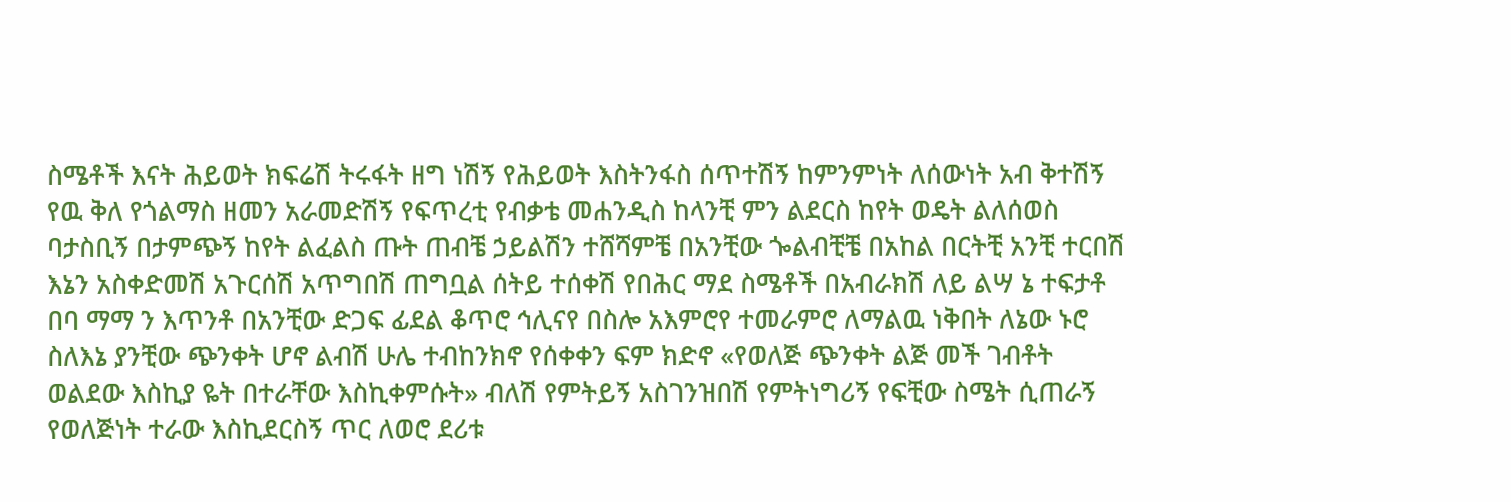ስሜቶች እናት ሕይወት ክፍሬሽ ትሩፋት ዘግ ነሽኝ የሕይወት እስትንፋስ ሰጥተሽኝ ከምንምነት ለሰውነት አብ ቅተሽኝ የዉ ቅለ የጎልማስ ዘመን አራመድሽኝ የፍጥረቲ የብቃቴ መሐንዲስ ከላንቺ ምን ልደርስ ከየት ወዴት ልለሰወስ ባታስቢኝ በታምጭኝ ከየት ልፈልስ ጡት ጠብቼ ኃይልሽን ተሸሻምቼ በአንቺው ጐልብቺቼ በአከል በርትቺ አንቺ ተርበሽ እኔን አስቀድመሽ አጉርሰሽ አጥግበሽ ጠግቧል ሰትይ ተሰቀሽ የበሕር ማደ ስሜቶች በአብራክሽ ለይ ልሣ ኔ ተፍታቶ በባ ማማ ን እጥንቶ በአንቺው ድጋፍ ፊደል ቆጥሮ ኅሊናየ በስሎ አእምሮየ ተመራምሮ ለማልዉ ነቅበት ለኔው ኑሮ ስለእኔ ያንቺው ጭንቀት ሆኖ ልብሽ ሁሌ ተብከንክኖ የሰቀቀን ፍም ክድኖ «የወለጅ ጭንቀት ልጅ መች ገብቶት ወልደው እስኪያ ዬት በተራቸው እስኪቀምሱት» ብለሽ የምትይኝ አስገንዝበሽ የምትነግሪኝ የፍቺው ስሜት ሲጠራኝ የወለጅነት ተራው እስኪደርስኝ ጥር ለወሮ ደሪቱ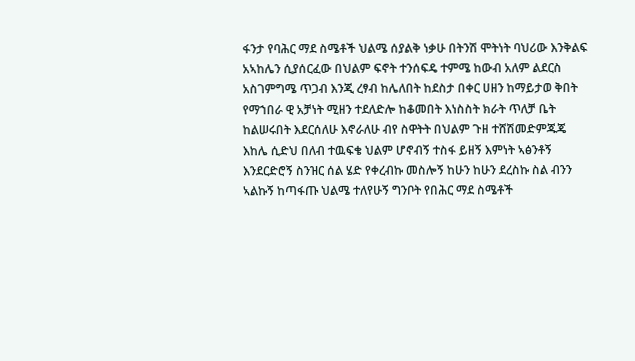ፋንታ የባሕር ማደ ስሜቶች ህልሜ ሰያልቅ ነቃሁ በትንሽ ሞትነት ባህሪው እንቅልፍ አኣከሌን ሲያሰርፈው በህልም ፍኖት ተንሰፍዴ ተምሜ ከውብ አለም ልደርስ አስገምግሜ ጥጋብ እንጂ ረፃብ ከሌለበት ከደስታ በቀር ሀዘን ከማይታወ ቅበት የማኀበራ ዊ አቻነት ሚዘን ተደለድሎ ከቆመበት እነስስት ክራት ጥለቻ ቤት ከልሠሩበት እደርሰለሁ እኖራለሁ ብየ ስዋትት በህልም ጉዘ ተሸሽመድምጁጄ እከሌ ሲድህ በለብ ተዉፍቄ ህልም ሆኖብኝ ተስፋ ይዘኝ እምነት ኣፅንቶኝ እንደርድሮኝ ስንዝር ሰል ሄድ የቀረብኩ መስሎኝ ከሁን ከሁን ደረስኩ ስል ብንን ኣልኩኝ ከጣፋጡ ህልሜ ተለየሁኝ ግንቦት የበሕር ማደ ስሜቶች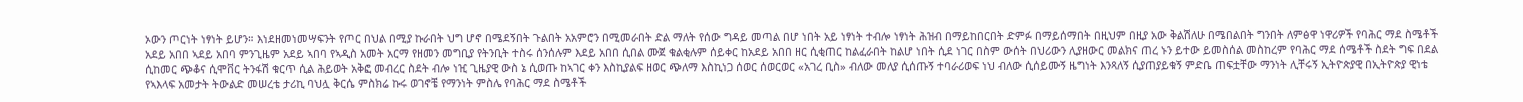ኦውን ጦርነት ነፃነት ይሆን። እነደዘመነመሣፍንት የጦር በህል በሚያ ኩራበት ህግ ሆኖ በሜደኝበት ጉልበት አአምሮን በሚመራበት ድል ማለት የሰው ግዳይ መጣል በሆ ነበት አይ ነፃነት ተብሎ ነፃነት ሕዝብ በማይከበርበት ድምፉ በማይሰማበት በዚህም በዚያ አው ቅልሽለሁ በሜበልበት ግንበት ለምፅዋ ነዋሪዎች የባሕር ማደ ስሜቶች አደይ አበበ ኣደይ አበባ ምንጊዜም አደይ ኣበባ የኣዲስ አመት አርማ የዘመን መግቢያ የትንቢት ተስሩ ሰንሰሉም እደይ አበበ ሲበል ሙጀ ቁልቂሉም ሰይቀር ከአደይ አበበ ዘር ሲቂጠር ከልፈራበት ከልሆ ነበት ሲደ ነገር በስም ውሰት በህሪውን ሊያዘውር መልክና ጠረ ኑን ይተው ይመስሰል መስከረም የባሕር ማደ ሰሜቶች ስደት ግፍ በደል ሲከመር ጭቆና ሲሞቨር ትንፋሽ ቁርጥ ሲል ሕይወት አቅፎ መብረር ስደት ብሎ ነዢ ጊዜያዊ ውስ ኔ ሲወጡ ከኣገር ቀን እስኪያልፍ ዘወር ጭለማ እስኪነጋ ሰወር ሰወርወር «አገረ ቢስ» ብለው መለያ ሲሰጡኝ ተባራሪወፍ ነህ ብለው ሲሰይሙኝ ዜግነት እንጻለኝ ሲያጠያይቁኝ ምድቤ ጠፍቷቸው ማንነት ሊቸሩኝ ኢትዮጵያዊ በኢትዮጵያ ዊነቴ የኣእላፍ አመታት ትውልድ መሠረቴ ታሪኪ ባህሏ ቅርሴ ምስክሬ ኩሩ ወገኖቼ የማንነት ምስሌ የባሕር ማደ ስሜቶች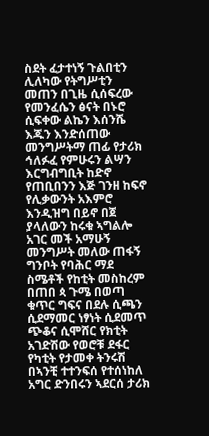ስደት ፈታተነኝ ጉልበቲን ሊለካው የትግሥቲን መጠን በጊዜ ሲሰፍረው የመንፈሴን ፅናት በኑሮ ሲፍቀው ልኬን እሰንሼ እጁን እንድሰጠው መንግሥትማ ጠፊ የታሪክ ኅለፉፈ የምሁሩን ልሣን እርግብግቢት ከድኖ የጠቢበንን እጅ ገንዘ ከፍኖ የሊቃውንት አእምሮ እንዲዝግ በይኖ በጀ ያላለውን ከሩቁ ኣግልሎ አገር መች አማሁኝ መንግሥት መለው ጠፋኝ ግንቦት የባሕር ማደ ስሜቶች የከቲት መስከረም በጠበ ጳ ጉሜ በወጣ ቁጥር ግፍና በደሉ ሲጫን ሲደማመር ነፃነት ሲደመጥ ጭቆና ሲሞሸር የክቲት አገድሽው የወሮቹ ደፋር የካቲት የታመቀ ትንሩሽ በኣንቺ ተተንፍሰ የተሰነከለ አግር ድንበሩን ኣደርሰ ታሪክ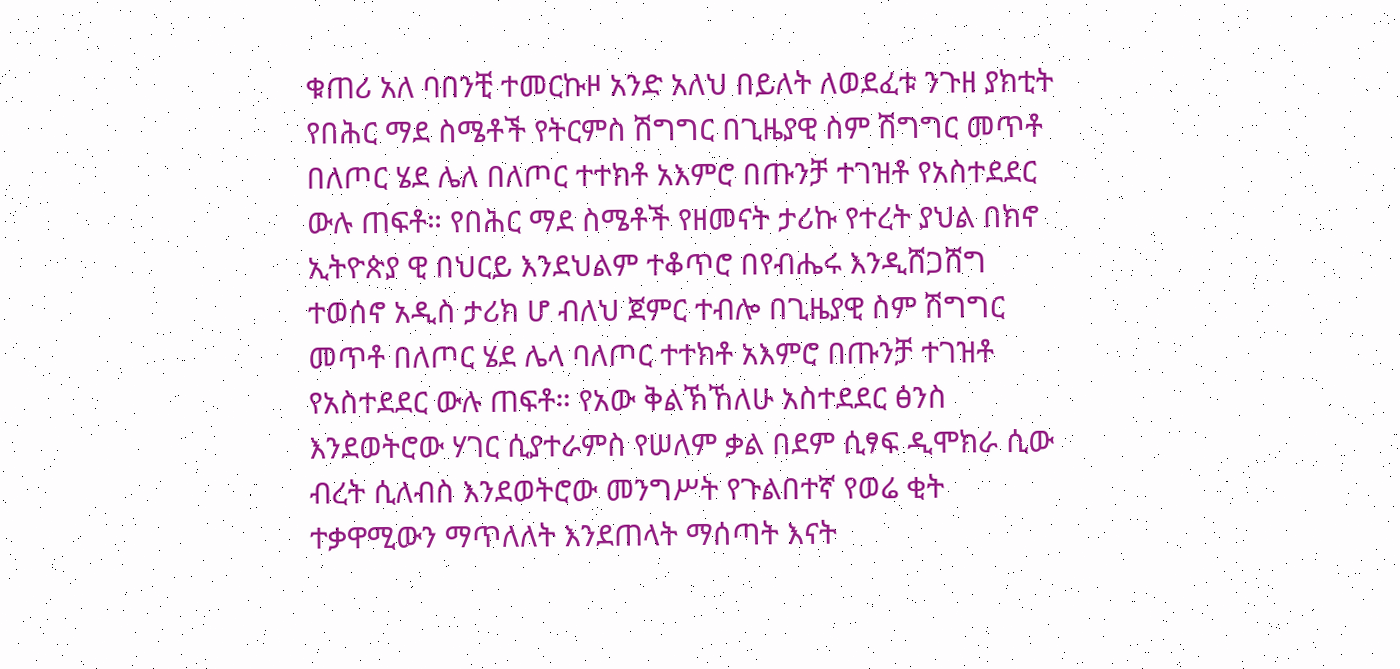ቁጠሪ አለ ባበንቺ ተመርኩዞ አንድ አለህ በይለት ለወደፈቱ ንጉዘ ያክቲት የበሕር ማደ ስሜቶች የትርምስ ሽግግር በጊዜያዊ ስም ሽግግር መጥቶ በለጦር ሄደ ሌለ በለጦር ተተክቶ አእምሮ በጡንቻ ተገዝቶ የአስተደደር ውሉ ጠፍቶ። የበሕር ማደ ስሜቶች የዘመናት ታሪኩ የተረት ያህል በክኖ ኢትዮጵያ ዊ በህርይ እንደህልም ተቆጥሮ በየብሔሩ እንዲሸጋሸግ ተወሰኖ አዲስ ታሪክ ሆ ብለህ ጀምር ተብሎ በጊዜያዊ ስም ሽግግር መጥቶ በለጦር ሄደ ሌላ ባለጦር ተተክቶ አእምሮ በጡንቻ ተገዝቶ የአስተደደር ውሉ ጠፍቶ። የአው ቅልኽኸለሁ አስተደደር ፅንስ እንደወትሮው ሃገር ሲያተራምስ የሠለም ቃል በደም ሲፃፍ ዲሞክራ ሲው ብረት ሲለብስ እንደወትሮው መንግሥት የጉልበተኛ የወሬ ቂት ተቃዋሚውን ማጥለለት እንደጠላት ማሰጣት እናት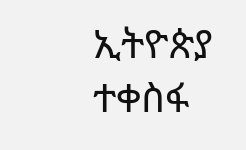ኢትዮጵያ ተቀስፋ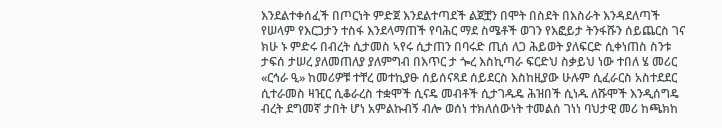እንደልተቀሰፈች በጦርነት ምድጀ እንደልተጣደች ልጀቿን በሞት በስደት በእስራት እንዳደለጣች የሠላም የእርጋታን ተስፋ እንደላማጠች የባሕር ማደ ስሜቶች ወገን የእፎይታ ትንፋሹን ሰይጨርስ ገና ክሁ ኑ ምድሩ በብረት ሲታመስ ኣየሩ ሲታጠን በባሩድ ጢሰ ለጋ ሕይወት ያለፍርድ ሲቀነጠስ ስንቱ ታፍሰ ታሠረ ያለመጠለያ ያለምግብ በእጥር ታ ጐረ እስኪጣራ ፍርድህ ስቃይህ ነው ተበለ ሄ መሪር «ርኅራ ዒ» ከመሪዎቹ ተቸረ መተኪያፁ ሰይሰናጻደ ሰይደርስ እስከዚያው ሁሉም ሲፈራርስ አስተደደር ሲተራመስ ዛዢር ሲቆራረስ ተቋሞች ሲናዴ መብቶች ሲታገዱዴ ሕዝበች ሲነዱ ለሹሞች እንዲሰግዴ ብረት ደግመኛ ታበት ሆነ አምልኩብኝ ብሎ ወሰነ ተክለሰውነት ተመልሰ ገነነ ባህታዊ መሪ ከጫክከ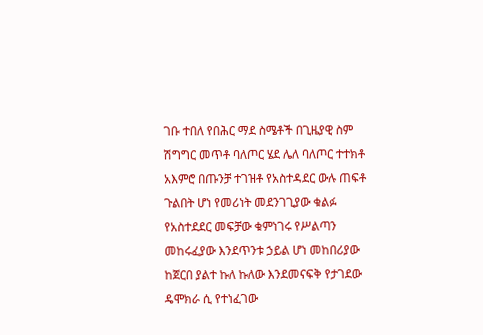ገቡ ተበለ የበሕር ማደ ስሜቶች በጊዜያዊ ስም ሽግግር መጥቶ ባለጦር ሄደ ሌለ ባለጦር ተተክቶ አእምሮ በጡንቻ ተገዝቶ የአስተዳደር ውሉ ጠፍቶ ጉልበት ሆነ የመሪነት መደንገጊያው ቁልፉ የአስተደደር መፍቻው ቁምነገሩ የሥልጣን መከሩፈያው እንደጥንቱ ኃይል ሆነ መከበሪያው ከጀርበ ያልተ ኩለ ኩለው እንደመናፍቅ የታገደው ዴሞክራ ሲ የተነፈገው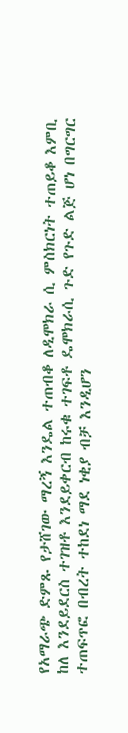የአማራጭ ድምጹ የታሸገው ማረኝ እንዴል ተጠብቆ ለዲሞክራ ሲ ምስክርነት ተጠይቆ እምቢ ከለ እንደይደርስ ተገዝቶ እንደይቀርብ ከሩቁ ተገፍቶ ዴሞክራሲ ጉድ የጉድ ልጅ ሆነ በግርግር ተጠፍጥፎ በብረት ተከደነ ማደ ነቂያ ብቻ እንዲሆን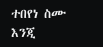ተበየነ ስሙ እንጂ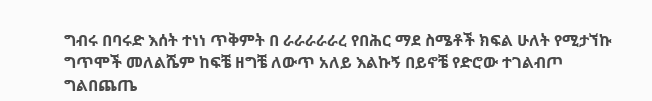ግብሩ በባሩድ እሰት ተነነ ጥቅምት በ ራራራራራረ የበሕር ማደ ስሜቶች ክፍል ሁለት የሚታኘኩ ግጥሞች መለልሼም ከፍቼ ዘግቼ ለውጥ አለይ እልኩኝ በይኖቼ የድሮው ተገልብጦ ግልበጨጤ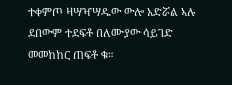ተቀምጦ ዛሣዣሣዱው ውሎ አድሯል ኣሉ ደበውም ተደፍቶ በለሙያው ሳይገድ መመከከር ጠፍቶ ቁ።